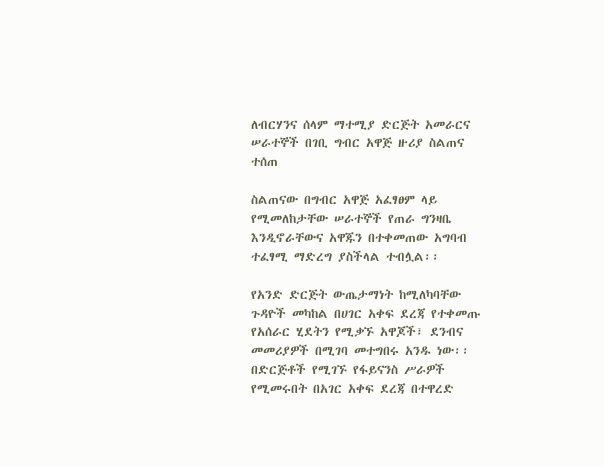ለብርሃንና ሰላም ማተሚያ ድርጅት አመራርና ሠራተኞች በገቢ ግብር አዋጅ ዙሪያ ስልጠና ተሰጠ

ስልጠናው በግብር አዋጅ አፈፃፀም ላይ የሚመለከታቸው ሠራተኞች የጠራ ግንዛቤ እንዲኖራቸውና አዋጁን በተቀመጠው አግባብ ተፈፃሚ ማድረግ ያስችላል ተብሏል፡፡

የአንድ ድርጅት ውጤታማነት ከሚለካባቸው ጉዳዮች መካከል በሀገር አቀፍ ደረጃ የተቀመጡ የአሰራር ሂደትን የሚቃኙ አዋጆች፣ ደንብና መመሪያዎች በሚገባ መተግበሩ አንዱ ነው፡፡ በድርጅቶች የሚገኙ የፋይናንስ ሥራዎች የሚመሩበት በአገር አቀፍ ደረጃ በተዋረድ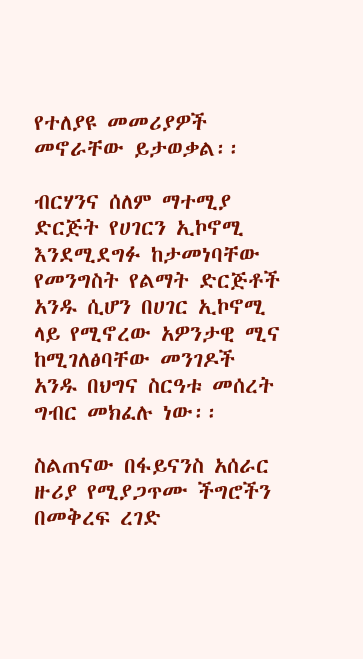የተለያዩ መመሪያዎች መኖራቸው ይታወቃል፡፡

ብርሃንና ሰለም ማተሚያ ድርጅት የሀገርን ኢኮኖሚ እንደሚደግፉ ከታመነባቸው የመንግስት የልማት ድርጅቶች አንዱ ሲሆን በሀገር ኢኮኖሚ ላይ የሚኖረው አዎንታዊ ሚና ከሚገለፅባቸው መንገዶች አንዱ በህግና ስርዓቱ መሰረት ግብር መክፈሉ ነው፡፡

ስልጠናው በፋይናንስ አሰራር ዙሪያ የሚያጋጥሙ ችግሮችን በመቅረፍ ረገድ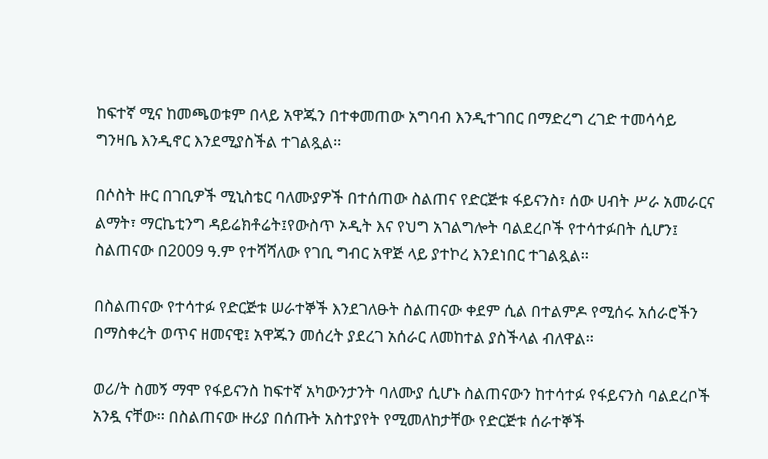ከፍተኛ ሚና ከመጫወቱም በላይ አዋጁን በተቀመጠው አግባብ እንዲተገበር በማድረግ ረገድ ተመሳሳይ ግንዛቤ እንዲኖር እንደሚያስችል ተገልጿል፡፡

በሶስት ዙር በገቢዎች ሚኒስቴር ባለሙያዎች በተሰጠው ስልጠና የድርጅቱ ፋይናንስ፣ ሰው ሀብት ሥራ አመራርና ልማት፣ ማርኬቲንግ ዳይሬክቶሬት፤የውስጥ ኦዲት እና የህግ አገልግሎት ባልደረቦች የተሳተፉበት ሲሆን፤ ስልጠናው በ2009 ዓ.ም የተሻሻለው የገቢ ግብር አዋጅ ላይ ያተኮረ እንደነበር ተገልጿል፡፡

በስልጠናው የተሳተፉ የድርጅቱ ሠራተኞች እንደገለፁት ስልጠናው ቀደም ሲል በተልምዶ የሚሰሩ አሰራሮችን በማስቀረት ወጥና ዘመናዊ፤ አዋጁን መሰረት ያደረገ አሰራር ለመከተል ያስችላል ብለዋል፡፡

ወሪ/ት ስመኝ ማሞ የፋይናንስ ከፍተኛ አካውንታንት ባለሙያ ሲሆኑ ስልጠናውን ከተሳተፉ የፋይናንስ ባልደረቦች አንዷ ናቸው፡፡ በስልጠናው ዙሪያ በሰጡት አስተያየት የሚመለከታቸው የድርጅቱ ሰራተኞች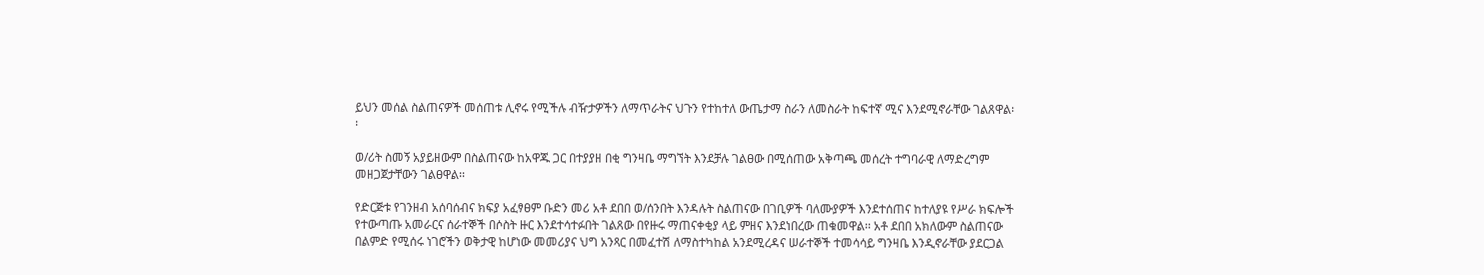ይህን መሰል ስልጠናዎች መሰጠቱ ሊኖሩ የሚችሉ ብዥታዎችን ለማጥራትና ህጉን የተከተለ ውጤታማ ስራን ለመስራት ከፍተኛ ሚና እንደሚኖራቸው ገልጸዋል፡፡

ወ/ሪት ስመኝ አያይዘውም በስልጠናው ከአዋጁ ጋር በተያያዘ በቂ ግንዛቤ ማግኘት እንደቻሉ ገልፀው በሚሰጠው አቅጣጫ መሰረት ተግባራዊ ለማድረግም መዘጋጀታቸውን ገልፀዋል፡፡

የድርጅቱ የገንዘብ አሰባሰብና ክፍያ አፈፃፀም ቡድን መሪ አቶ ደበበ ወ/ሰንበት እንዳሉት ስልጠናው በገቢዎች ባለሙያዎች እንደተሰጠና ከተለያዩ የሥራ ክፍሎች የተውጣጡ አመራርና ሰራተኞች በሶስት ዙር እንደተሳተፉበት ገልጸው በየዙሩ ማጠናቀቂያ ላይ ምዘና እንደነበረው ጠቁመዋል፡፡ አቶ ደበበ አክለውም ስልጠናው በልምድ የሚሰሩ ነገሮችን ወቅታዊ ከሆነው መመሪያና ህግ አንጻር በመፈተሽ ለማስተካከል አንደሚረዳና ሠራተኞች ተመሳሳይ ግንዛቤ እንዲኖራቸው ያደርጋል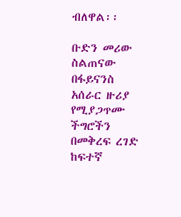ብለዋል፡፡

ቡድን መሪው ስልጠናው በፋይናንስ አሰራር ዙሪያ የሚያጋጥሙ ችግሮችን በመቅረፍ ረገድ ከፍተኛ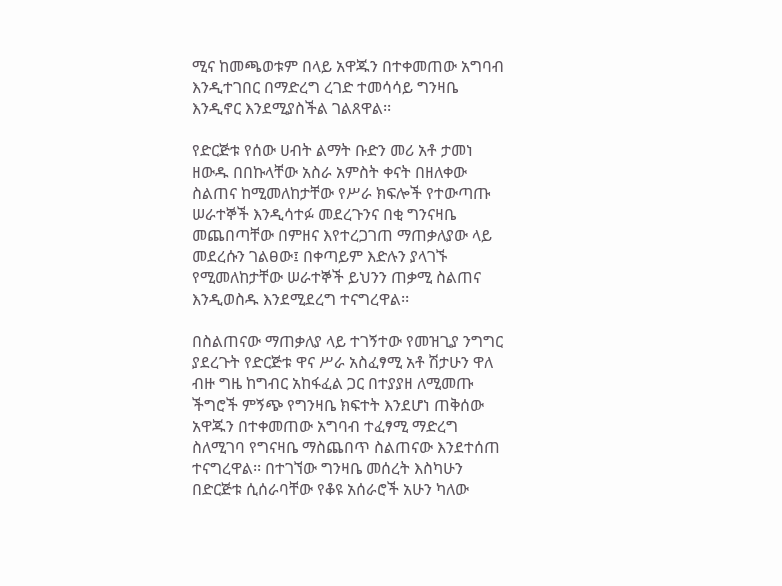ሚና ከመጫወቱም በላይ አዋጁን በተቀመጠው አግባብ እንዲተገበር በማድረግ ረገድ ተመሳሳይ ግንዛቤ እንዲኖር እንደሚያስችል ገልጸዋል፡፡

የድርጅቱ የሰው ሀብት ልማት ቡድን መሪ አቶ ታመነ ዘውዱ በበኩላቸው አስራ አምስት ቀናት በዘለቀው ስልጠና ከሚመለከታቸው የሥራ ክፍሎች የተውጣጡ ሠራተኞች እንዲሳተፉ መደረጉንና በቂ ግንናዛቤ መጨበጣቸው በምዘና እየተረጋገጠ ማጠቃለያው ላይ መደረሱን ገልፀው፤ በቀጣይም እድሉን ያላገኙ የሚመለከታቸው ሠራተኞች ይህንን ጠቃሚ ስልጠና እንዲወስዱ እንደሚደረግ ተናግረዋል፡፡

በስልጠናው ማጠቃለያ ላይ ተገኝተው የመዝጊያ ንግግር ያደረጉት የድርጅቱ ዋና ሥራ አስፈፃሚ አቶ ሽታሁን ዋለ ብዙ ግዜ ከግብር አከፋፈል ጋር በተያያዘ ለሚመጡ ችግሮች ምኝጭ የግንዛቤ ክፍተት እንደሆነ ጠቅሰው አዋጁን በተቀመጠው አግባብ ተፈፃሚ ማድረግ ስለሚገባ የግናዛቤ ማስጨበጥ ስልጠናው እንደተሰጠ ተናግረዋል፡፡ በተገኘው ግንዛቤ መሰረት እስካሁን በድርጅቱ ሲሰራባቸው የቆዩ አሰራሮች አሁን ካለው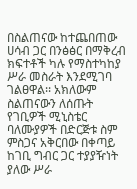በስልጠናው ከተጨበጠው ሀሳብ ጋር በንፅፅር በማቅረብ ክፍተቶች ካሉ የማስተካከያ ሥራ መስራት እንደሚገባ ገልፀዋል፡፡ አክለውም ስልጠናውን ለሰጡት የገቢዎች ሚኒስቴር ባለሙያዎች በድርጅቱ ስም ምስጋና አቅርበው በቀጣይ ከገቢ ግብር ጋር ተያያዥነት ያለው ሥራ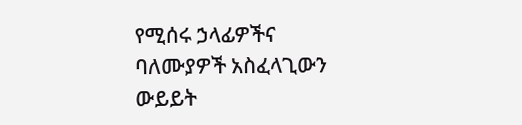የሚሰሩ ኃላፊዎችና ባለሙያዎች አስፈላጊውን ውይይት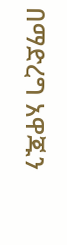በማድረግ አዋጁን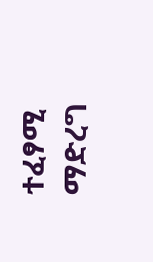ተፈፃሚ ማድረግ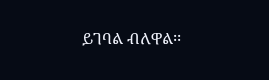ይገባል ብለዋል፡፡